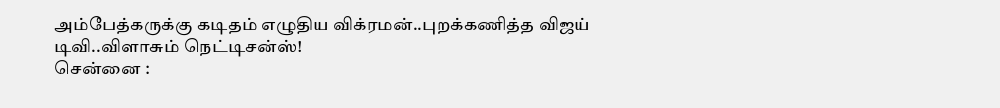அம்பேத்கருக்கு கடிதம் எழுதிய விக்ரமன்..புறக்கணித்த விஜய் டிவி..விளாசும் நெட்டிசன்ஸ்!
சென்னை :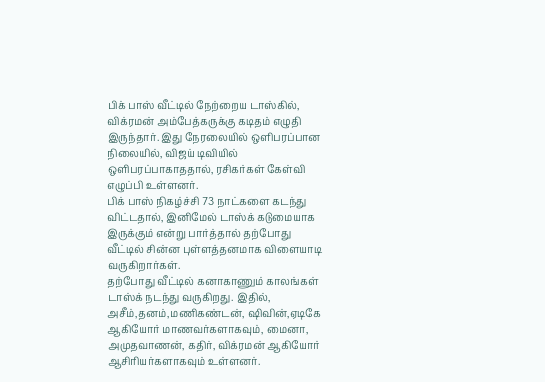பிக் பாஸ் வீட்டில் நேற்றைய டாஸ்கில், விக்ரமன் அம்பேத்கருக்கு கடிதம் எழுதி இருந்தார். இது நேரலையில் ஒளிபரப்பான நிலையில், விஜய் டிவியில் ஒளிபரப்பாகாததால், ரசிகர்கள் கேள்வி எழுப்பி உள்ளனர்.
பிக் பாஸ் நிகழ்ச்சி 73 நாட்களை கடந்து விட்டதால், இனிமேல் டாஸ்க் கடுமையாக இருக்கும் என்று பார்த்தால் தற்போது வீட்டில் சின்ன புள்ளத்தனமாக விளையாடி வருகிறார்கள்.
தற்போது வீட்டில் கனாகாணும் காலங்கள் டாஸ்க் நடந்து வருகிறது. இதில், அசீம்,தனம்,மணிகண்டன், ஷிவின்,ஏடிகே ஆகியோர் மாணவர்களாகவும், மைனா, அமுதவாணன், கதிர், விக்ரமன் ஆகியோர் ஆசிரியர்களாகவும் உள்ளனர்.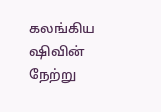கலங்கிய ஷிவின்
நேற்று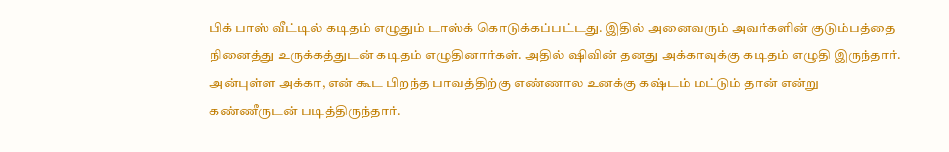பிக் பாஸ் வீட்டில் கடிதம் எழுதும் டாஸ்க் கொடுக்கப்பட்டது. இதில் அனைவரும் அவர்களின் குடும்பத்தை நினைத்து உருக்கத்துடன் கடிதம் எழுதினார்கள். அதில் ஷிவின் தனது அக்காவுக்கு கடிதம் எழுதி இருந்தார். அன்புள்ள அக்கா, என் கூட பிறந்த பாவத்திற்கு எண்ணால உனக்கு கஷ்டம் மட்டும் தான் என்று கண்ணீருடன் படித்திருந்தார்.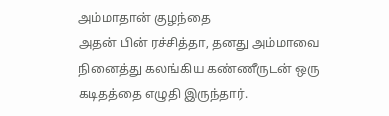அம்மாதான் குழந்தை
அதன் பின் ரச்சித்தா, தனது அம்மாவை நினைத்து கலங்கிய கண்ணீருடன் ஒரு கடிதத்தை எழுதி இருந்தார்.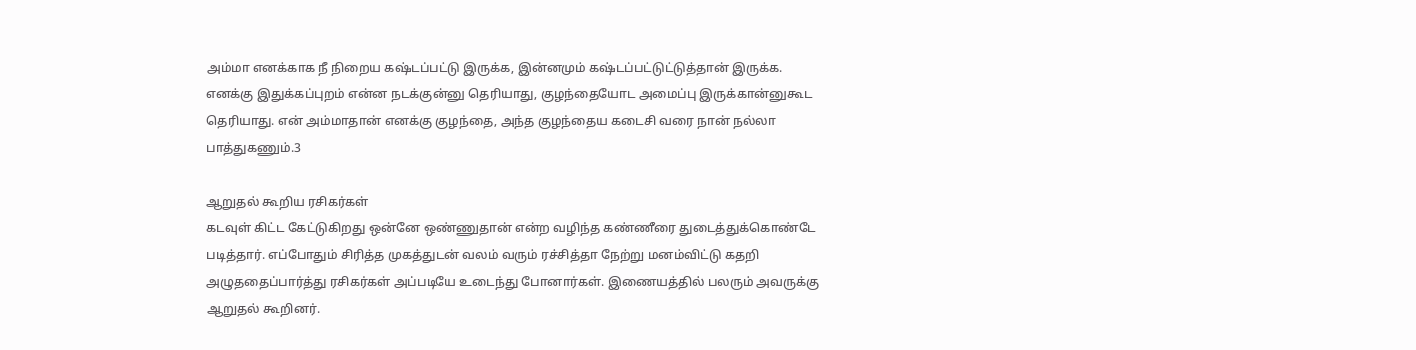அம்மா எனக்காக நீ நிறைய கஷ்டப்பட்டு இருக்க, இன்னமும் கஷ்டப்பட்டுட்டுத்தான் இருக்க. எனக்கு இதுக்கப்புறம் என்ன நடக்குன்னு தெரியாது, குழந்தையோட அமைப்பு இருக்கான்னுகூட தெரியாது. என் அம்மாதான் எனக்கு குழந்தை, அந்த குழந்தைய கடைசி வரை நான் நல்லா பாத்துகணும்.3

ஆறுதல் கூறிய ரசிகர்கள்
கடவுள் கிட்ட கேட்டுகிறது ஒன்னே ஒண்ணுதான் என்ற வழிந்த கண்ணீரை துடைத்துக்கொண்டே படித்தார். எப்போதும் சிரித்த முகத்துடன் வலம் வரும் ரச்சித்தா நேற்று மனம்விட்டு கதறி அழுததைப்பார்த்து ரசிகர்கள் அப்படியே உடைந்து போனார்கள். இணையத்தில் பலரும் அவருக்கு ஆறுதல் கூறினர்.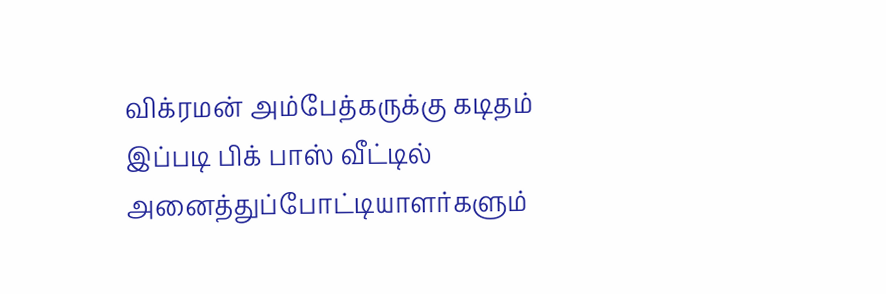விக்ரமன் அம்பேத்கருக்கு கடிதம்
இப்படி பிக் பாஸ் வீட்டில் அனைத்துப்போட்டியாளர்களும்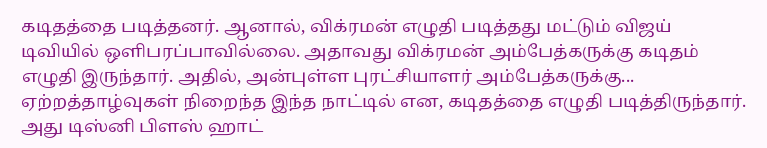கடிதத்தை படித்தனர். ஆனால், விக்ரமன் எழுதி படித்தது மட்டும் விஜய் டிவியில் ஒளிபரப்பாவில்லை. அதாவது விக்ரமன் அம்பேத்கருக்கு கடிதம் எழுதி இருந்தார். அதில், அன்புள்ள புரட்சியாளர் அம்பேத்கருக்கு... ஏற்றத்தாழ்வுகள் நிறைந்த இந்த நாட்டில் என, கடிதத்தை எழுதி படித்திருந்தார். அது டிஸ்னி பிளஸ் ஹாட்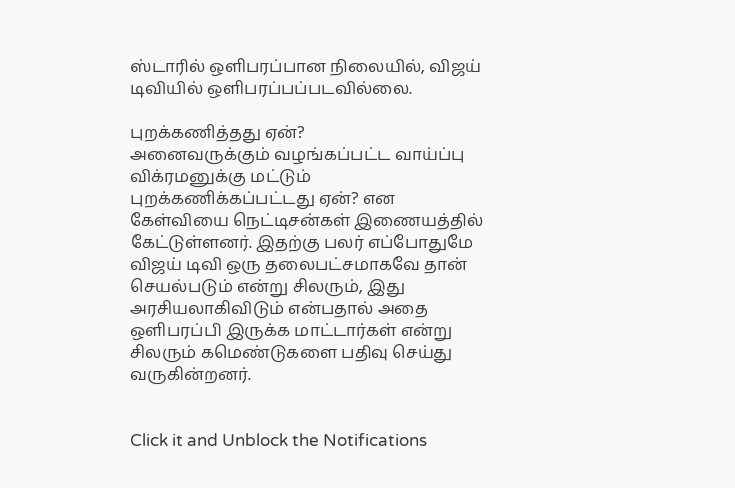ஸ்டாரில் ஒளிபரப்பான நிலையில், விஜய் டிவியில் ஒளிபரப்பப்படவில்லை.

புறக்கணித்தது ஏன்?
அனைவருக்கும் வழங்கப்பட்ட வாய்ப்பு விக்ரமனுக்கு மட்டும் புறக்கணிக்கப்பட்டது ஏன்? என கேள்வியை நெட்டிசன்கள் இணையத்தில் கேட்டுள்ளனர். இதற்கு பலர் எப்போதுமே விஜய் டிவி ஒரு தலைபட்சமாகவே தான் செயல்படும் என்று சிலரும், இது அரசியலாகிவிடும் என்பதால் அதை ஒளிபரப்பி இருக்க மாட்டார்கள் என்று சிலரும் கமெண்டுகளை பதிவு செய்து வருகின்றனர்.


Click it and Unblock the Notifications